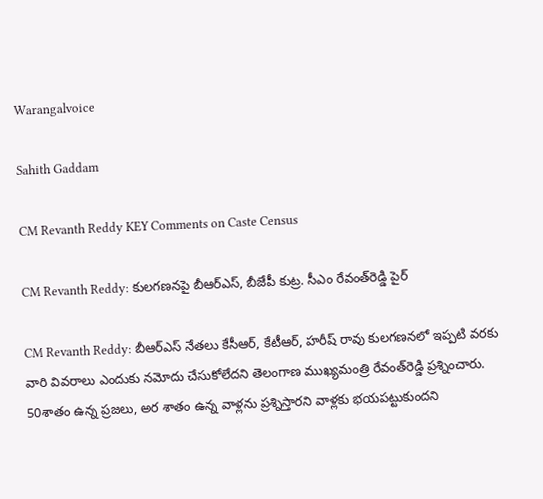Warangalvoice

Sahith Gaddam

CM Revanth Reddy KEY Comments on Caste Census

CM Revanth Reddy: కులగణనపై బీఆర్ఎస్, బీజేపీ కుట్ర. సీఎం రేవంత్‌రెడ్డి పైర్

CM Revanth Reddy: బీఆర్ఎస్ నేతలు కేసీఆర్, కేటీఆర్, హరీష్ రావు కులగణనలో ఇప్పటి వరకు వారి వివరాలు ఎందుకు నమోదు చేసుకోలేదని తెలంగాణ ముఖ్యమంత్రి రేవంత్‌రెడ్డి ప్రశ్నించారు. 50శాతం ఉన్న ప్రజలు, అర శాతం ఉన్న వాళ్లను ప్రశ్నిస్తారని వాళ్లకు భయపట్టుకుందని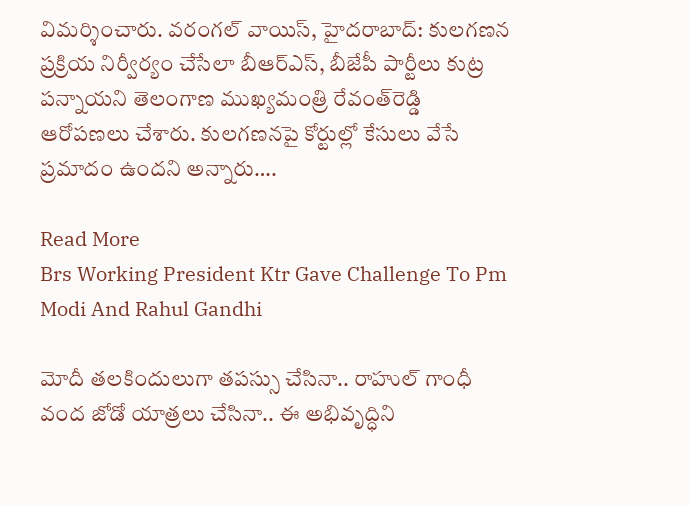విమర్శించారు. వరంగల్ వాయిస్, హైదరాబాద్: కులగణన ప్రక్రియ నిర్వీర్యం చేసేలా బీఆర్ఎస్, బీజేపీ పార్టీలు కుట్ర పన్నాయని తెలంగాణ ముఖ్యమంత్రి రేవంత్‌రెడ్డి ఆరోపణలు చేశారు. కులగణనపై కోర్టుల్లో కేసులు వేసే ప్రమాదం ఉందని అన్నారు….

Read More
Brs Working President Ktr Gave Challenge To Pm Modi And Rahul Gandhi

మోదీ త‌ల‌కిందులుగా త‌పస్సు చేసినా.. రాహుల్ గాంధీ వంద జోడో యాత్ర‌లు చేసినా.. ఈ అభివృద్ధిని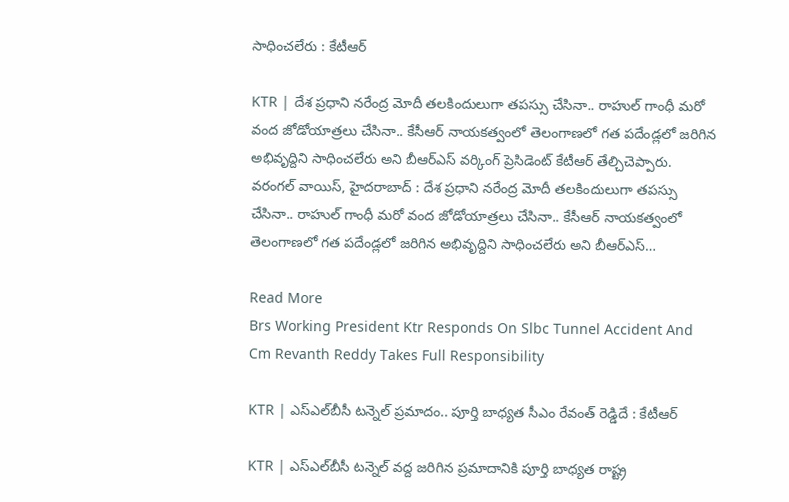సాధించ‌లేరు : కేటీఆర్

KTR | దేశ ప్ర‌ధాని న‌రేంద్ర మోదీ త‌ల‌కిందులుగా త‌పస్సు చేసినా.. రాహుల్ గాంధీ మ‌రో వంద జోడోయాత్ర‌లు చేసినా.. కేసీఆర్ నాయ‌క‌త్వంలో తెలంగాణలో గత పదేండ్లలో జరిగిన అభివృద్దిని సాధించలేరు అని బీఆర్ఎస్ వ‌ర్కింగ్ ప్రెసిడెంట్ కేటీఆర్ తేల్చిచెప్పారు. వరంగల్ వాయిస్, హైద‌రాబాద్ : దేశ ప్ర‌ధాని న‌రేంద్ర మోదీ త‌ల‌కిందులుగా త‌పస్సు చేసినా.. రాహుల్ గాంధీ మ‌రో వంద జోడోయాత్ర‌లు చేసినా.. కేసీఆర్ నాయ‌క‌త్వంలో తెలంగాణలో గత పదేండ్లలో జరిగిన అభివృద్దిని సాధించలేరు అని బీఆర్ఎస్…

Read More
Brs Working President Ktr Responds On Slbc Tunnel Accident And Cm Revanth Reddy Takes Full Responsibility

KTR | ఎస్ఎల్‌బీసీ ట‌న్నెల్ ప్ర‌మాదం.. పూర్తి బాధ్య‌త సీఎం రేవంత్ రెడ్డిదే : కేటీఆర్

KTR | ఎస్ఎల్‌బీసీ ట‌న్నెల్ వద్ద జరిగిన ప్రమాదానికి పూర్తి బాధ్యత రాష్ట్ర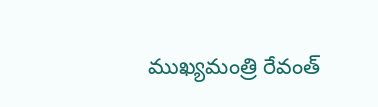ముఖ్యమంత్రి రేవంత్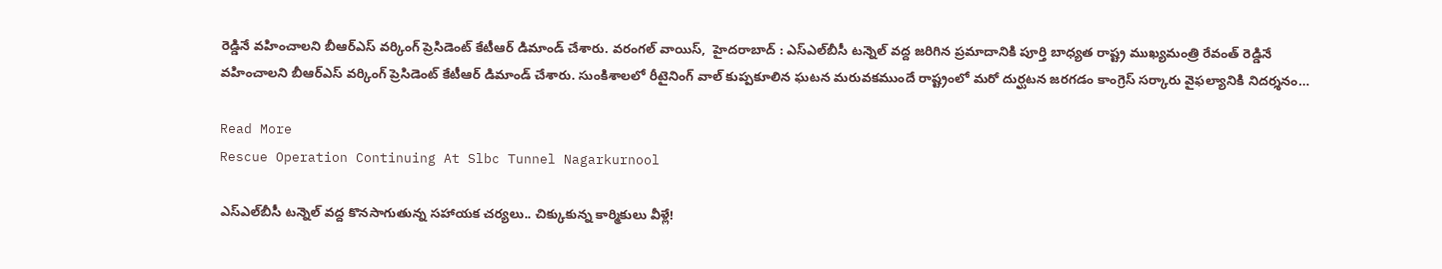రెడ్డినే వ‌హించాల‌ని బీఆర్ఎస్ వ‌ర్కింగ్ ప్రెసిడెంట్ కేటీఆర్ డిమాండ్ చేశారు. వరంగల్ వాయిస్,  హైద‌రాబాద్ : ఎస్ఎల్‌బీసీ ట‌న్నెల్ వద్ద జరిగిన ప్రమాదానికి పూర్తి బాధ్యత రాష్ట్ర ముఖ్యమంత్రి రేవంత్ రెడ్డినే వ‌హించాల‌ని బీఆర్ఎస్ వ‌ర్కింగ్ ప్రెసిడెంట్ కేటీఆర్ డిమాండ్ చేశారు. సుంకిశాలలో రీటైనింగ్ వాల్ కుప్పకూలిన ఘటన మరువకముందే రాష్ట్రంలో మరో దుర్ఘటన జరగడం కాంగ్రెస్ సర్కారు వైఫల్యానికి నిదర్శనం…

Read More
Rescue Operation Continuing At Slbc Tunnel Nagarkurnool

ఎస్‌ఎల్‌బీసీ టన్నెల్‌ వద్ద కొనసాగుతున్న సహాయక చర్యలు.. చిక్కుకున్న కార్మికులు వీళ్లే!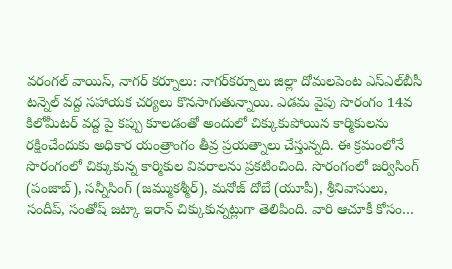వరంగల్ వాయిస్, నాగర్ కర్నూలు: నాగర్‌కర్నూలు జిల్లా దోమలపెంట ఎస్‌ఎల్‌బీసీ టన్నెల్‌ వద్ద సహాయక చర్యలు కొనసాగుతున్నాయి. ఎడమ వైపు సొరంగం 14వ కిలోమీటర్ వద్ద పై కప్పు కూలడంతో అందులో చిక్కుకుపోయిన కార్మికులను రక్షించేందుకు అధికార యంత్రాంగం తీవ్ర ప్రయత్నాలు చేస్తున్నది. ఈ క్రమంలోనే సొరంగంలో చిక్కుకున్న కార్మికుల వివరాలను ప్రకటించింది. సొరంగంలో జర్విసింగ్‌ (పంజాబ్‌), సన్నీసింగ్‌ (జమ్ముకశ్మీర్‌), మనోజ్‌ దోబే (యూపీ), శ్రీనివాసులు, సందీప్‌, సంతోష్‌ జట్కా ఇరాన్‌ చిక్కుకున్నట్లుగా తెలిపింది. వారి ఆచూకీ కోసం…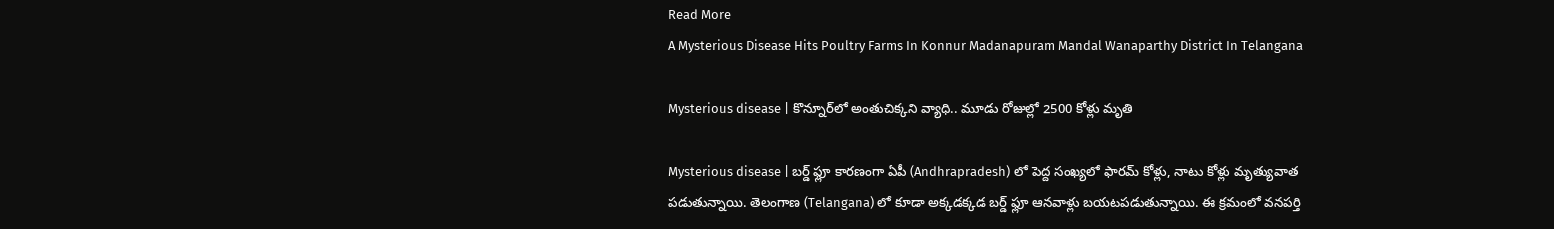Read More
A Mysterious Disease Hits Poultry Farms In Konnur Madanapuram Mandal Wanaparthy District In Telangana

Mysterious disease | కొన్నూర్‌లో అంతుచిక్కని వ్యాధి.. మూడు రోజుల్లో 2500 కోళ్లు మృతి

Mysterious disease | బర్డ్‌ ఫ్లూ కారణంగా ఏపీ (Andhrapradesh) లో పెద్ద సంఖ్యలో ఫారమ్‌ కోళ్లు, నాటు కోళ్లు మృత్యువాత పడుతున్నాయి. తెలంగాణ (Telangana) లో కూడా అక్కడక్కడ బర్డ్‌ ఫ్లూ ఆనవాళ్లు బయటపడుతున్నాయి. ఈ క్రమంలో వనపర్తి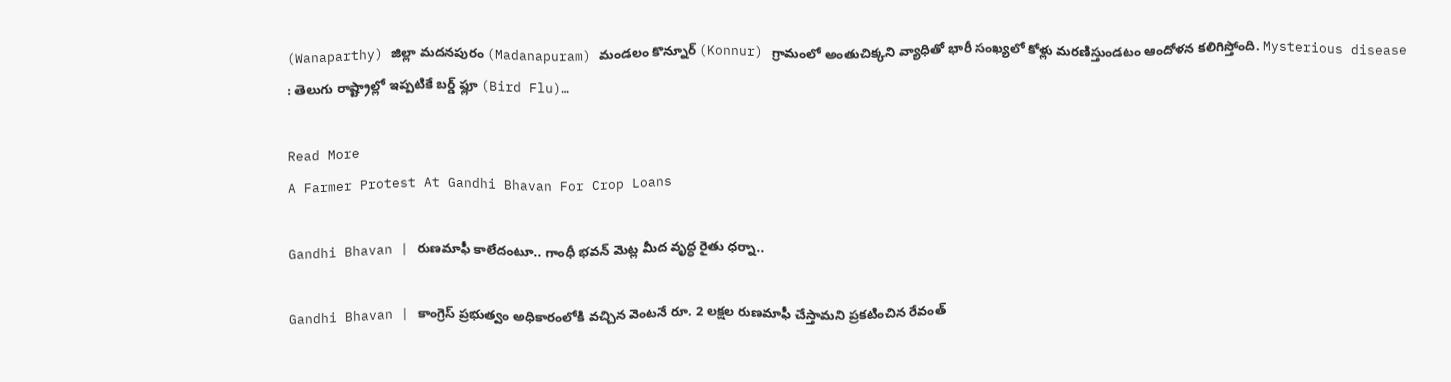(Wanaparthy) జిల్లా మదనపురం (Madanapuram) మండలం కొన్నూర్‌ (Konnur) గ్రామంలో అంతుచిక్కని వ్యాధితో భారీ సంఖ్యలో కోళ్లు మరణిస్తుండటం ఆందోళన కలిగిస్తోంది. Mysterious disease : తెలుగు రాష్ట్రాల్లో ఇప్పటికే బర్డ్‌ ఫ్లూ (Bird Flu)…

Read More
A Farmer Protest At Gandhi Bhavan For Crop Loans

Gandhi Bhavan | రుణ‌మాఫీ కాలేదంటూ.. గాంధీ భ‌వ‌న్ మెట్ల మీద వృద్ధ రైతు ధ‌ర్నా..

Gandhi Bhavan | కాంగ్రెస్ ప్ర‌భుత్వం అధికారంలోకి వ‌చ్చిన వెంట‌నే రూ. 2 ల‌క్ష‌ల రుణ‌మాఫీ చేస్తామ‌ని ప్ర‌క‌టించిన రేవంత్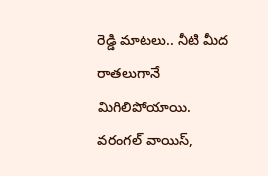రెడ్డి మాట‌లు.. నీటి మీద రాతలుగానే మిగిలిపోయాయి. వరంగల్ వాయిస్,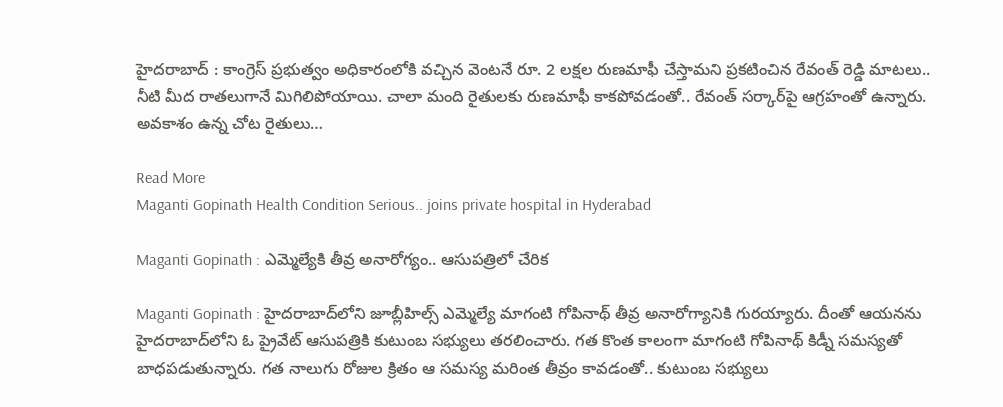హైద‌రాబాద్ : కాంగ్రెస్ ప్ర‌భుత్వం అధికారంలోకి వ‌చ్చిన వెంట‌నే రూ. 2 ల‌క్ష‌ల రుణ‌మాఫీ చేస్తామ‌ని ప్ర‌క‌టించిన రేవంత్ రెడ్డి మాట‌లు.. నీటి మీద రాతలుగానే మిగిలిపోయాయి. చాలా మంది రైతుల‌కు రుణ‌మాఫీ కాక‌పోవ‌డంతో.. రేవంత్ స‌ర్కార్‌పై ఆగ్ర‌హంతో ఉన్నారు. అవ‌కాశం ఉన్న చోట రైతులు…

Read More
Maganti Gopinath Health Condition Serious.. joins private hospital in Hyderabad

Maganti Gopinath : ఎమ్మెల్యేకి తీవ్ర అనారోగ్యం.. ఆసుపత్రిలో చేరిక

Maganti Gopinath : హైదరాబాద్‌లోని జూబ్లీహిల్స్ ఎమ్మెల్యే మాగంటి గోపినాథ్ తీవ్ర అనారోగ్యానికి గురయ్యారు. దీంతో ఆయనను హైదరాబాద్‌లోని ఓ ప్రైవేట్ ఆసుపత్రికి కుటుంబ సభ్యులు తరలించారు. గత కొంత కాలంగా మాగంటి గోపినాథ్ కిడ్నీ సమస్యతో బాధపడుతున్నారు. గత నాలుగు రోజుల క్రితం ఆ సమస్య మరింత తీవ్రం కావడంతో.. కుటుంబ సభ్యులు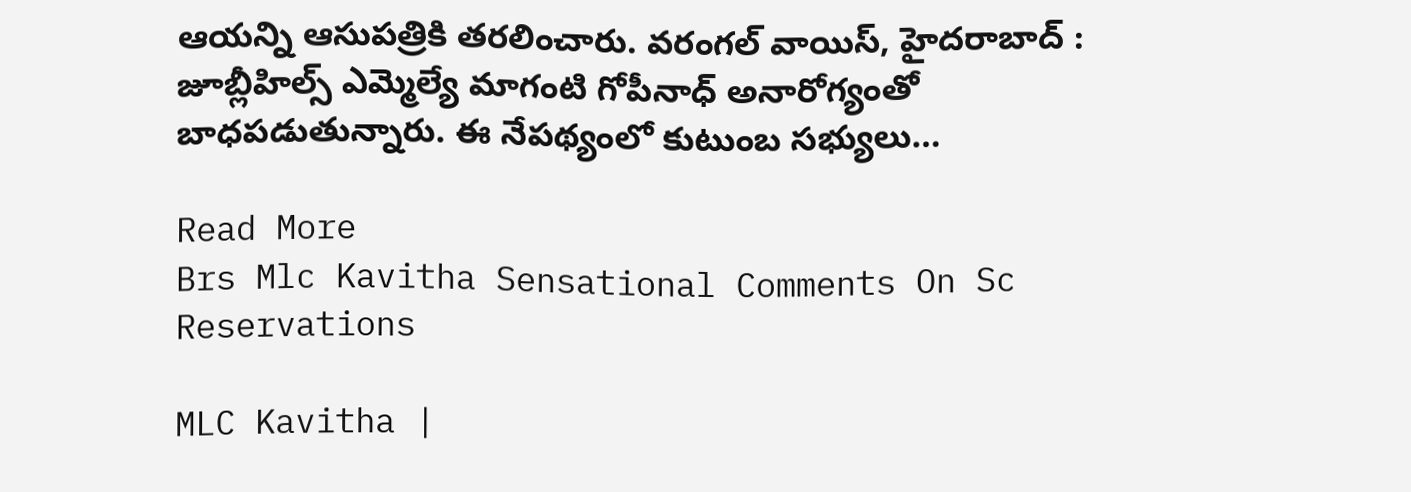ఆయన్ని ఆసుపత్రికి తరలించారు. వరంగల్ వాయిస్, హైదరాబాద్ : జూబ్లీహిల్స్ ఎమ్మెల్యే మాగంటి గోపీనాధ్ అనారోగ్యంతో బాధపడుతున్నారు. ఈ నేపథ్యంలో కుటుంబ సభ్యులు…

Read More
Brs Mlc Kavitha Sensational Comments On Sc Reservations

MLC Kavitha |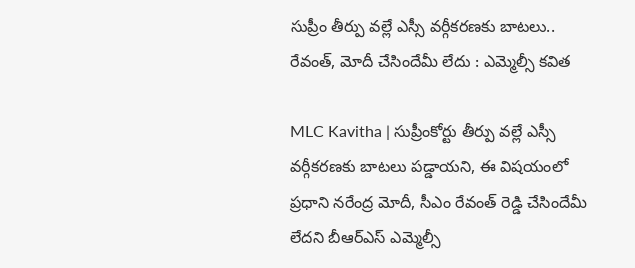సుప్రీం తీర్పు వ‌ల్లే ఎస్సీ వ‌ర్గీక‌ర‌ణ‌కు బాట‌లు.. రేవంత్, మోదీ చేసిందేమీ లేదు : ఎమ్మెల్సీ క‌విత‌

MLC Kavitha | సుప్రీంకోర్టు తీర్పు వ‌ల్లే ఎస్సీ వ‌ర్గీక‌ర‌ణ‌కు బాట‌లు ప‌డ్డాయ‌ని, ఈ విష‌యంలో ప్ర‌ధాని న‌రేంద్ర మోదీ, సీఎం రేవంత్ రెడ్డి చేసిందేమీ లేద‌ని బీఆర్ఎస్ ఎమ్మెల్సీ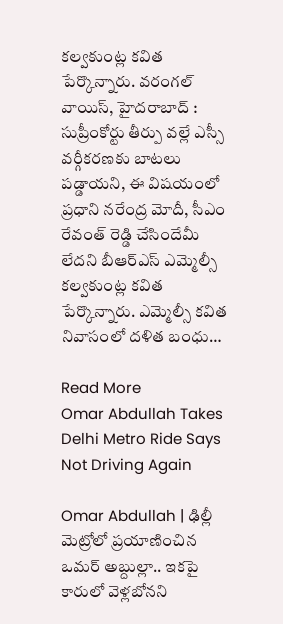క‌ల్వ‌కుంట్ల క‌విత పేర్కొన్నారు. వరంగల్ వాయిస్, హైద‌రాబాద్ : సుప్రీంకోర్టు తీర్పు వ‌ల్లే ఎస్సీ వ‌ర్గీక‌ర‌ణ‌కు బాట‌లు ప‌డ్డాయ‌ని, ఈ విష‌యంలో ప్ర‌ధాని న‌రేంద్ర మోదీ, సీఎం రేవంత్ రెడ్డి చేసిందేమీ లేద‌ని బీఆర్ఎస్ ఎమ్మెల్సీ క‌ల్వ‌కుంట్ల క‌విత పేర్కొన్నారు. ఎమ్మెల్సీ క‌విత నివాసంలో దళిత బంధు…

Read More
Omar Abdullah Takes Delhi Metro Ride Says Not Driving Again

Omar Abdullah | ఢిల్లీ మెట్రోలో ప్రయాణించిన ఒమర్‌ అబ్దుల్లా.. ఇకపై కారులో వెళ్లబోనని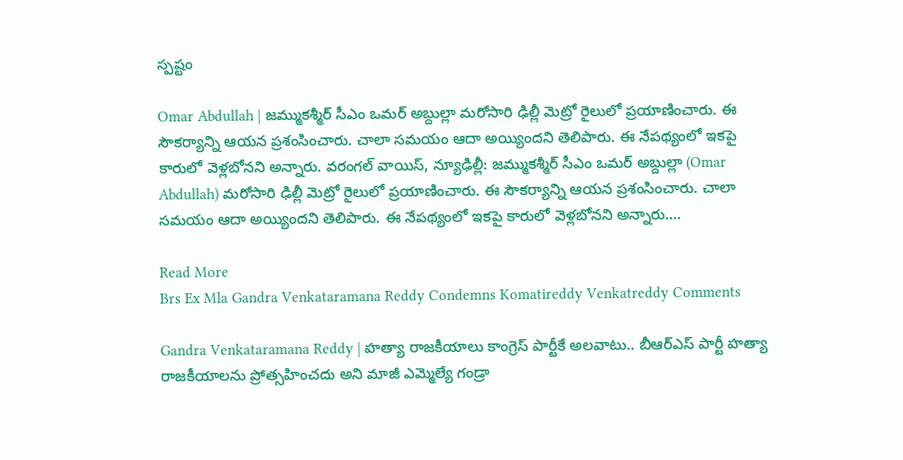స్పష్టం

Omar Abdullah | జమ్ముకశ్మీర్‌ సీఎం ఒమర్ అబ్దుల్లా మరోసారి ఢిల్లీ మెట్రో రైలులో ప్రయాణించారు. ఈ సౌకర్యాన్ని ఆయన ప్రశంసించారు. చాలా సమయం ఆదా అయ్యిందని తెలిపారు. ఈ నేపథ్యంలో ఇకపై కారులో వెళ్లబోనని అన్నారు. వరంగల్ వాయిస్, న్యూఢిల్లీ: జమ్ముకశ్మీర్‌ సీఎం ఒమర్ అబ్దుల్లా (Omar Abdullah) మరోసారి ఢిల్లీ మెట్రో రైలులో ప్రయాణించారు. ఈ సౌకర్యాన్ని ఆయన ప్రశంసించారు. చాలా సమయం ఆదా అయ్యిందని తెలిపారు. ఈ నేపథ్యంలో ఇకపై కారులో వెళ్లబోనని అన్నారు….

Read More
Brs Ex Mla Gandra Venkataramana Reddy Condemns Komatireddy Venkatreddy Comments

Gandra Venkataramana Reddy | హ‌త్యా రాజకీయాలు కాంగ్రెస్ పార్టీకే అల‌వాటు.. బీఆర్ఎస్ పార్టీ హ‌త్యా రాజ‌కీయాల‌ను ప్రోత్స‌హించ‌దు అని మాజీ ఎమ్మెల్యే గండ్రా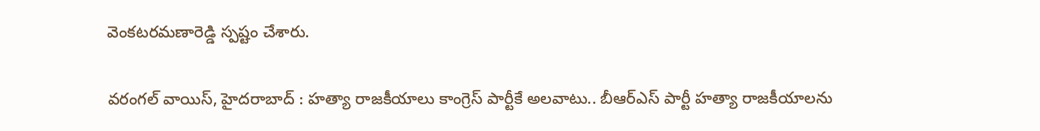వెంక‌ట‌ర‌మ‌ణారెడ్డి స్ప‌ష్టం చేశారు.

వరంగల్ వాయిస్, హైద‌రాబాద్ : హ‌త్యా రాజకీయాలు కాంగ్రెస్ పార్టీకే అల‌వాటు.. బీఆర్ఎస్ పార్టీ హ‌త్యా రాజ‌కీయాల‌ను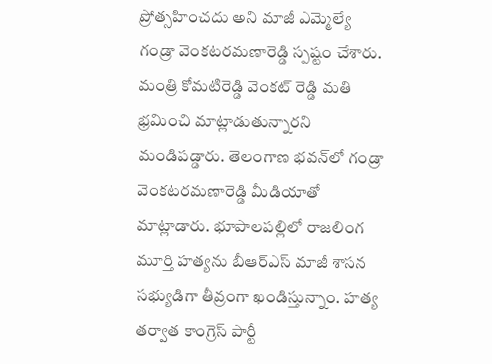ప్రోత్స‌హించ‌దు అని మాజీ ఎమ్మెల్యే గండ్రా వెంక‌ట‌ర‌మ‌ణారెడ్డి స్ప‌ష్టం చేశారు. మంత్రి కోమ‌టిరెడ్డి వెంక‌ట్ రెడ్డి మ‌తి భ్ర‌మించి మాట్లాడుతున్నార‌ని మండిప‌డ్డారు. తెలంగాణ భ‌వ‌న్‌లో గండ్రా వెంక‌ట‌ర‌మ‌ణారెడ్డి మీడియాతో మాట్లాడారు. భూపాలపల్లిలో రాజలింగ మూర్తి హత్యను బీఆర్ఎస్ మాజీ శాసన సభ్యుడిగా తీవ్రంగా ఖండిస్తున్నాం. హత్య తర్వాత కాంగ్రెస్ పార్టీ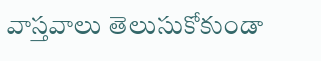వాస్తవాలు తెలుసుకోకుండా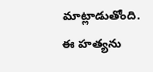మాట్లాడుతోంది. ఈ హ‌త్య‌ను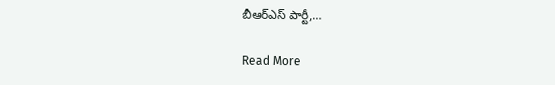బీఆర్ఎస్ పార్టీ,…

Read More